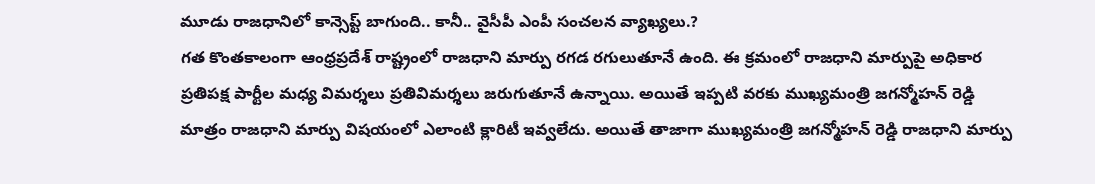మూడు రాజధానిలో కాన్సెప్ట్ బాగుంది.. కానీ.. వైసీపీ ఎంపీ సంచలన వ్యాఖ్యలు.?
గత కొంతకాలంగా ఆంధ్రప్రదేశ్ రాష్ట్రంలో రాజధాని మార్పు రగడ రగులుతూనే ఉంది. ఈ క్రమంలో రాజధాని మార్పుపై అధికార ప్రతిపక్ష పార్టీల మధ్య విమర్శలు ప్రతివిమర్శలు జరుగుతూనే ఉన్నాయి. అయితే ఇప్పటి వరకు ముఖ్యమంత్రి జగన్మోహన్ రెడ్డి మాత్రం రాజధాని మార్పు విషయంలో ఎలాంటి క్లారిటీ ఇవ్వలేదు. అయితే తాజాగా ముఖ్యమంత్రి జగన్మోహన్ రెడ్డి రాజధాని మార్పు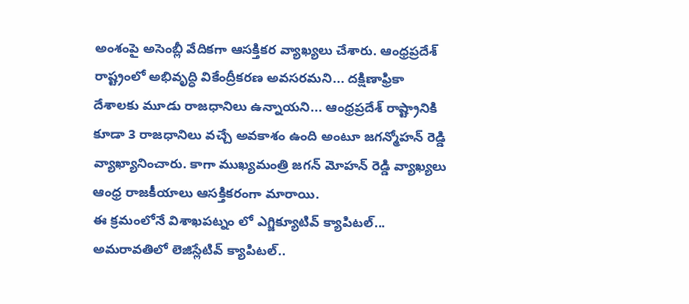అంశంపై అసెంబ్లీ వేదికగా ఆసక్తికర వ్యాఖ్యలు చేశారు. ఆంధ్రప్రదేశ్ రాష్ట్రంలో అభివృద్ధి వికేంద్రీకరణ అవసరమని... దక్షిణాఫ్రికా దేశాలకు మూడు రాజధానిలు ఉన్నాయని... ఆంధ్రప్రదేశ్ రాష్ట్రానికి కూడా 3 రాజధానిలు వచ్చే అవకాశం ఉంది అంటూ జగన్మోహన్ రెడ్డి వ్యాఖ్యానించారు. కాగా ముఖ్యమంత్రి జగన్ మోహన్ రెడ్డి వ్యాఖ్యలు ఆంధ్ర రాజకీయాలు ఆసక్తికరంగా మారాయి.
ఈ క్రమంలోనే విశాఖపట్నం లో ఎగ్జిక్యూటివ్ క్యాపిటల్... అమరావతిలో లెజిస్లేటివ్ క్యాపిటల్..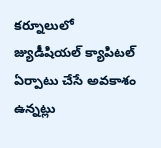కర్నూలులో జ్యుడీషియల్ క్యాపిటల్ ఏర్పాటు చేసే అవకాశం ఉన్నట్లు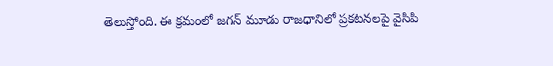తెలుస్తోంది. ఈ క్రమంలో జగన్ మూడు రాజధానిలో ప్రకటనలపై వైసిపి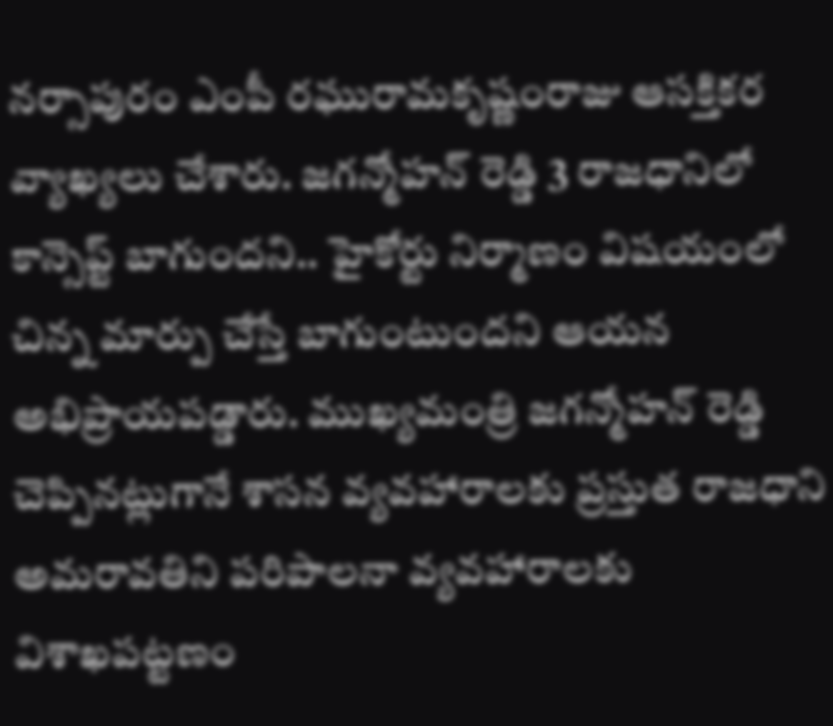నర్సాపురం ఎంపీ రఘురామకృష్ణంరాజు ఆసక్తికర వ్యాఖ్యలు చేశారు. జగన్మోహన్ రెడ్డి 3 రాజధానిలో కాన్సెప్ట్ బాగుందని.. హైకోర్టు నిర్మాణం విషయంలో చిన్న మార్పు చేస్తే బాగుంటుందని ఆయన అభిప్రాయపడ్డారు. ముఖ్యమంత్రి జగన్మోహన్ రెడ్డి చెప్పినట్లుగానే శాసన వ్యవహారాలకు ప్రస్తుత రాజధాని అమరావతిని పరిపాలనా వ్యవహారాలకు విశాఖపట్టణం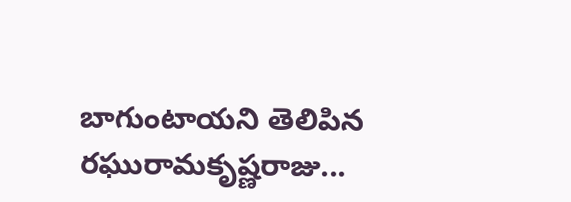బాగుంటాయని తెలిపిన రఘురామకృష్ణరాజు...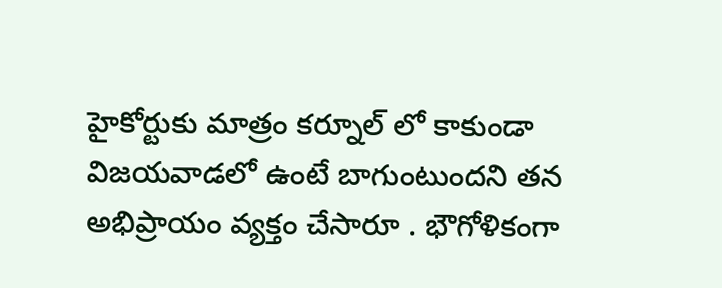హైకోర్టుకు మాత్రం కర్నూల్ లో కాకుండా విజయవాడలో ఉంటే బాగుంటుందని తన అభిప్రాయం వ్యక్తం చేసారూ . భౌగోళికంగా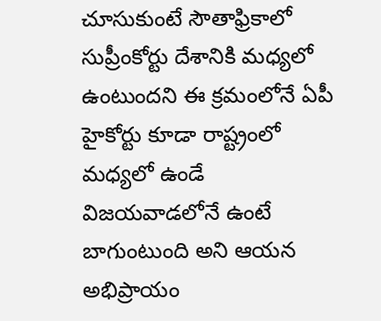చూసుకుంటే సౌతాఫ్రికాలో సుప్రీంకోర్టు దేశానికి మధ్యలో ఉంటుందని ఈ క్రమంలోనే ఏపీ హైకోర్టు కూడా రాష్ట్రంలో మధ్యలో ఉండే విజయవాడలోనే ఉంటే బాగుంటుంది అని ఆయన అభిప్రాయం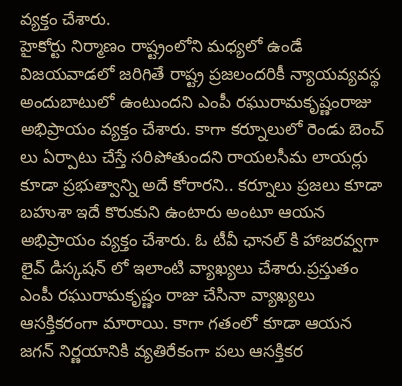వ్యక్తం చేశారు.
హైకోర్టు నిర్మాణం రాష్ట్రంలోని మధ్యలో ఉండే విజయవాడలో జరిగితే రాష్ట్ర ప్రజలందరికీ న్యాయవ్యవస్థ అందుబాటులో ఉంటుందని ఎంపీ రఘురామకృష్ణంరాజు అభిప్రాయం వ్యక్తం చేశారు. కాగా కర్నూలులో రెండు బెంచ్ లు ఏర్పాటు చేస్తే సరిపోతుందని రాయలసీమ లాయర్లు కూడా ప్రభుత్వాన్ని అదే కోరారని.. కర్నూలు ప్రజలు కూడా బహుశా ఇదే కొరుకుని ఉంటారు అంటూ ఆయన అభిప్రాయం వ్యక్తం చేశారు. ఓ టీవీ ఛానల్ కి హాజరవ్వగా లైవ్ డిస్కషన్ లో ఇలాంటి వ్యాఖ్యలు చేశారు.ప్రస్తుతం ఎంపీ రఘురామకృష్ణం రాజు చేసినా వ్యాఖ్యలు ఆసక్తికరంగా మారాయి. కాగా గతంలో కూడా ఆయన జగన్ నిర్ణయానికి వ్యతిరేకంగా పలు ఆసక్తికర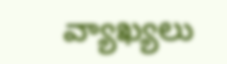వ్యాఖ్యలు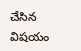చేసిన విషయం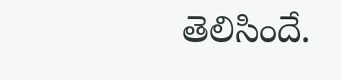తెలిసిందే.